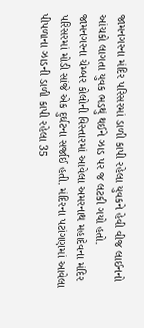જામનગરના મંદિર પરિસરમાં ડાળી કાપી રહેલા યુવકને હેવી વીજ લાઈનનો આંચકો લાગતા યુવક ભડથું થઈને ઝાડ પર જ લટકી ગયો હતો.
જામનગરના ચેમ્બર કોલોની વિસ્તારમાં આવેલા અમરનાથ મહાદેવના મંદિર પરિસરમાં મોડી સાંજે એક દુર્ઘટના સર્જાઈ હતી. મંદિરના પટાંગણમાં આવેલા પીપળાના ઝાડની ડાળી કાપી રહેલા 35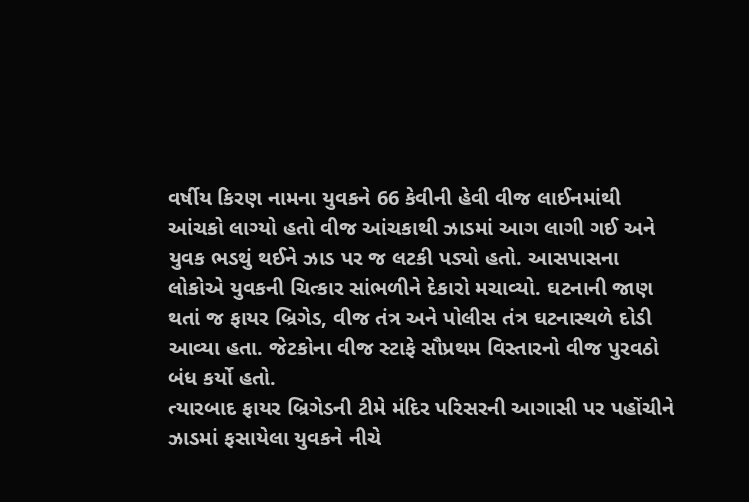વર્ષીય કિરણ નામના યુવકને 66 કેવીની હેવી વીજ લાઈનમાંથી આંચકો લાગ્યો હતો વીજ આંચકાથી ઝાડમાં આગ લાગી ગઈ અને યુવક ભડથું થઈને ઝાડ પર જ લટકી પડ્યો હતો. આસપાસના લોકોએ યુવકની ચિત્કાર સાંભળીને દેકારો મચાવ્યો. ઘટનાની જાણ થતાં જ ફાયર બ્રિગેડ, વીજ તંત્ર અને પોલીસ તંત્ર ઘટનાસ્થળે દોડી આવ્યા હતા. જેટકોના વીજ સ્ટાફે સૌપ્રથમ વિસ્તારનો વીજ પુરવઠો બંધ કર્યો હતો.
ત્યારબાદ ફાયર બ્રિગેડની ટીમે મંદિર પરિસરની આગાસી પર પહોંચીને ઝાડમાં ફસાયેલા યુવકને નીચે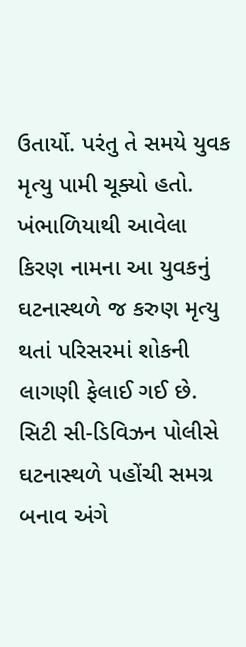ઉતાર્યો. પરંતુ તે સમયે યુવક મૃત્યુ પામી ચૂક્યો હતો. ખંભાળિયાથી આવેલા કિરણ નામના આ યુવકનું ઘટનાસ્થળે જ કરુણ મૃત્યુ થતાં પરિસરમાં શોકની લાગણી ફેલાઈ ગઈ છે. સિટી સી-ડિવિઝન પોલીસે ઘટનાસ્થળે પહોંચી સમગ્ર બનાવ અંગે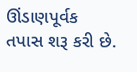ઊંડાણપૂર્વક તપાસ શરૂ કરી છે.